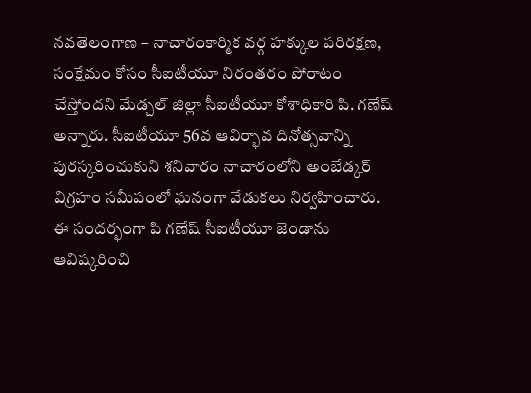నవతెలంగాణ – నాచారంకార్మిక వర్గ హక్కుల పరిరక్షణ, సంక్షేమం కోసం సీఐటీయూ నిరంతరం పోరాటం చేస్తోందని మేడ్చల్ జిల్లా సీఐటీయూ కోశాధికారి పి. గణేష్ అన్నారు. సీఐటీయూ 56వ ఆవిర్భావ దినోత్సవాన్ని పురస్కరించుకుని శనివారం నాచారంలోని అంబేడ్కర్ విగ్రహం సమీపంలో ఘనంగా వేడుకలు నిర్వహించారు. ఈ సందర్భంగా పి గణేష్ సీఐటీయూ జెండాను ఆవిష్కరించి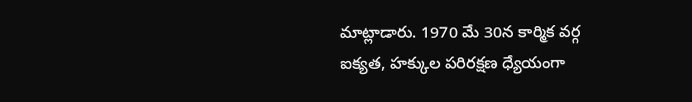మాట్లాడారు. 1970 మే 30న కార్మిక వర్గ ఐక్యత, హక్కుల పరిరక్షణ ధ్యేయంగా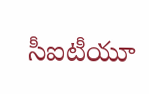సీఐటీయూ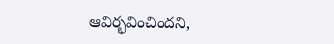ఆవిర్భవించిందని,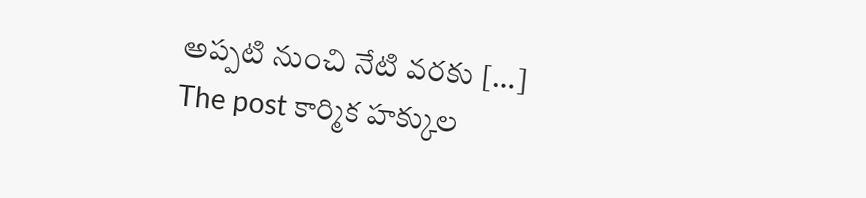అప్పటి నుంచి నేటి వరకు […]
The post కార్మిక హక్కుల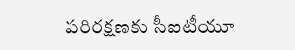పరిరక్షణకు సీఐటీయూ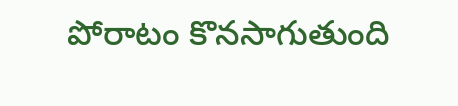పోరాటం కొనసాగుతుంది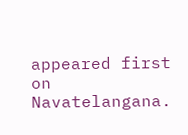appeared first on Navatelangana.